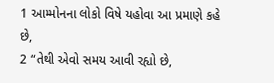1 આમ્મોનના લોકો વિષે યહોવા આ પ્રમાણે કહે છે,
2 “તેથી એવો સમય આવી રહ્યો છે,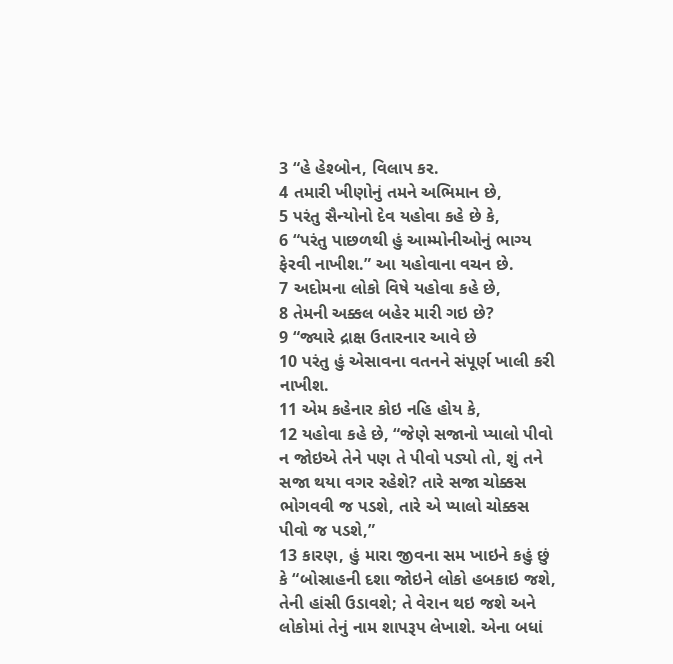3 “હે હેશ્બોન, વિલાપ કર.
4 તમારી ખીણોનું તમને અભિમાન છે,
5 પરંતુ સૈન્યોનો દેવ યહોવા કહે છે કે,
6 “પરંતુ પાછળથી હું આમ્મોનીઓનું ભાગ્ય ફેરવી નાખીશ.” આ યહોવાના વચન છે.
7 અદોમના લોકો વિષે યહોવા કહે છે,
8 તેમની અક્કલ બહેર મારી ગઇ છે?
9 “જ્યારે દ્રાક્ષ ઉતારનાર આવે છે
10 પરંતુ હું એસાવના વતનને સંપૂર્ણ ખાલી કરી નાખીશ.
11 એમ કહેનાર કોઇ નહિ હોય કે,
12 યહોવા કહે છે, “જેણે સજાનો પ્યાલો પીવો ન જોઇએ તેને પણ તે પીવો પડ્યો તો, શું તને સજા થયા વગર રહેશે? તારે સજા ચોક્કસ ભોગવવી જ પડશે, તારે એ પ્યાલો ચોક્કસ પીવો જ પડશે,”
13 કારણ, હું મારા જીવના સમ ખાઇને કહું છું કે “બોસ્રાહની દશા જોઇને લોકો હબકાઇ જશે, તેની હાંસી ઉડાવશે; તે વેરાન થઇ જશે અને લોકોમાં તેનું નામ શાપરૂપ લેખાશે. એના બધાં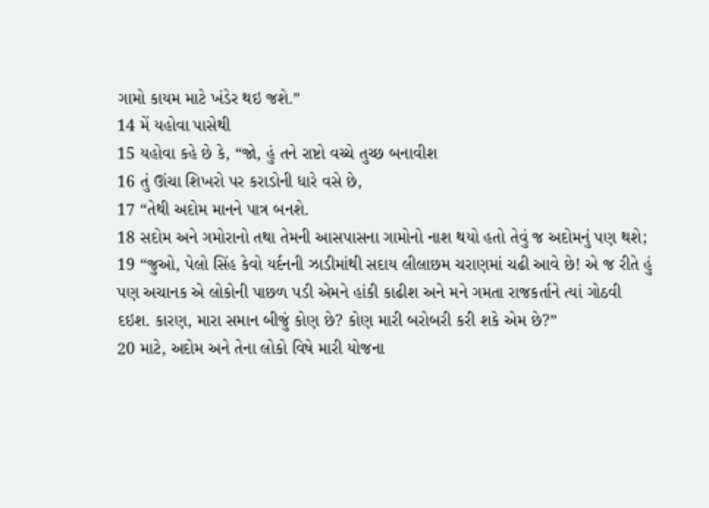ગામો કાયમ માટે ખંડેર થઇ જશે.”
14 મેં યહોવા પાસેથી
15 યહોવા કહે છે કે, “જો, હું તને રાષ્ટો વચ્ચે તુચ્છ બનાવીશ
16 તું ઊંચા શિખરો પર કરાડોની ધારે વસે છે,
17 “તેથી અદોમ માનને પાત્ર બનશે.
18 સદોમ અને ગમોરાનો તથા તેમની આસપાસના ગામોનો નાશ થયો હતો તેવું જ અદોમનું પણ થશે;
19 “જુઓ, પેલો સિંહ કેવો યર્દનની ઝાડીમાંથી સદાય લીલાછમ ચરાણમાં ચઢી આવે છે! એ જ રીતે હું પણ અચાનક એ લોકોની પાછળ પડી એમને હાંકી કાઢીશ અને મને ગમતા રાજકર્તાને ત્યાં ગોઠવી દઇશ. કારણ, મારા સમાન બીજું કોણ છે? કોણ મારી બરોબરી કરી શકે એમ છે?”
20 માટે, અદોમ અને તેના લોકો વિષે મારી યોજના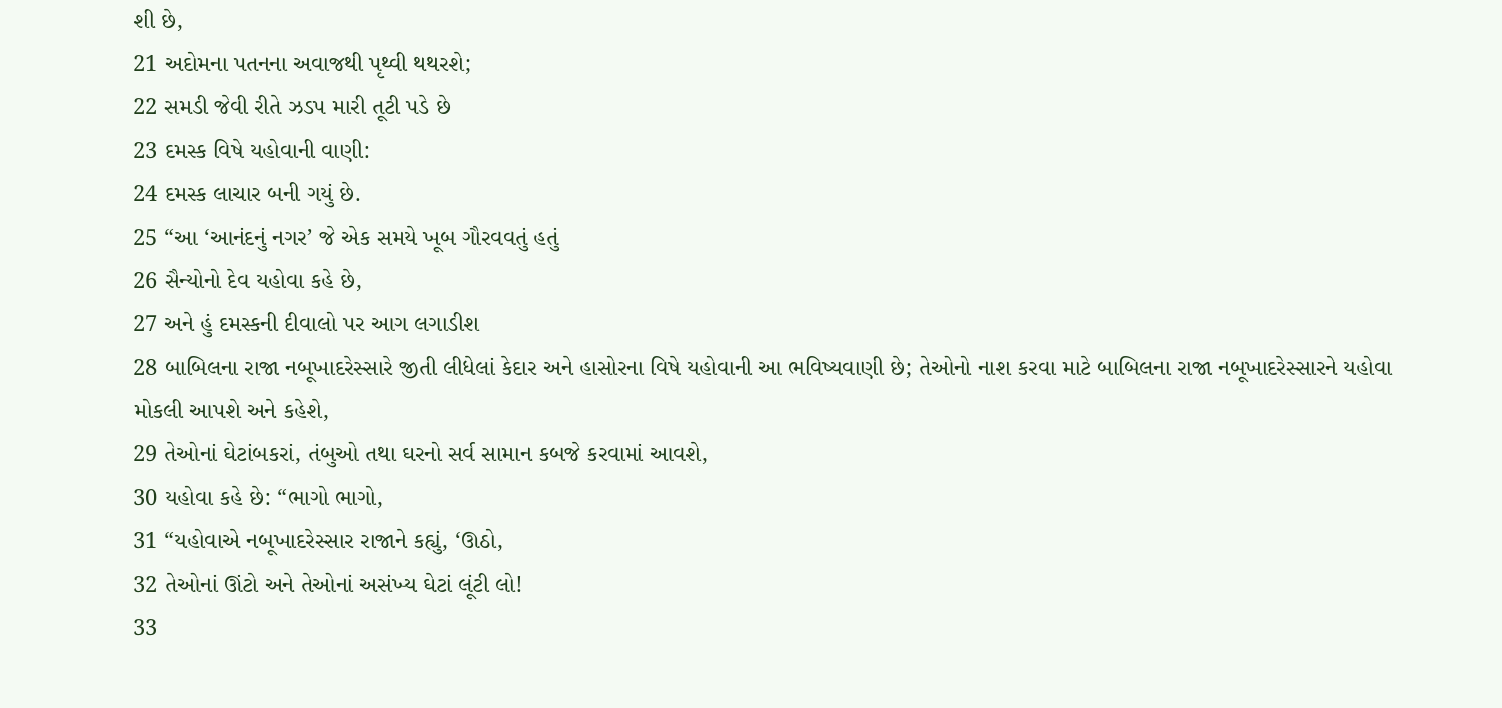શી છે,
21 અદોમના પતનના અવાજથી પૃથ્વી થથરશે;
22 સમડી જેવી રીતે ઝડપ મારી તૂટી પડે છે
23 દમસ્ક વિષે યહોવાની વાણી:
24 દમસ્ક લાચાર બની ગયું છે.
25 “આ ‘આનંદનું નગર’ જે એક સમયે ખૂબ ગૌરવવતું હતું
26 સૈન્યોનો દેવ યહોવા કહે છે,
27 અને હું દમસ્કની દીવાલો પર આગ લગાડીશ
28 બાબિલના રાજા નબૂખાદરેસ્સારે જીતી લીધેલાં કેદાર અને હાસોરના વિષે યહોવાની આ ભવિષ્યવાણી છે; તેઓનો નાશ કરવા માટે બાબિલના રાજા નબૂખાદરેસ્સારને યહોવા મોકલી આપશે અને કહેશે,
29 તેઓનાં ઘેટાંબકરાં, તંબુઓ તથા ઘરનો સર્વ સામાન કબજે કરવામાં આવશે,
30 યહોવા કહે છે: “ભાગો ભાગો,
31 “યહોવાએ નબૂખાદરેસ્સાર રાજાને કહ્યું, ‘ઊઠો,
32 તેઓનાં ઊંટો અને તેઓનાં અસંખ્ય ઘેટાં લૂંટી લો!
33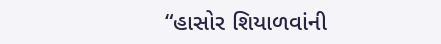“હાસોર શિયાળવાંની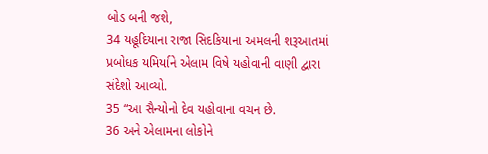બોડ બની જશે,
34 યહૂદિયાના રાજા સિદકિયાના અમલની શરૂઆતમાં પ્રબોધક યમિર્યાને એલામ વિષે યહોવાની વાણી દ્વારા સંદેશો આવ્યો.
35 “આ સૈન્યોનો દેવ યહોવાના વચન છે.
36 અને એલામના લોકોને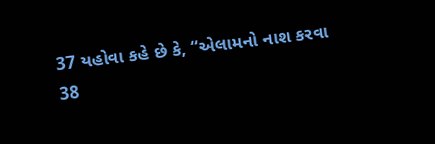37 યહોવા કહે છે કે, “એલામનો નાશ કરવા
38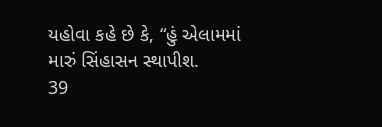યહોવા કહે છે કે, “હું એલામમાં મારું સિંહાસન સ્થાપીશ.
39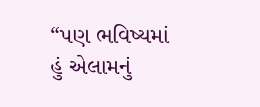“પણ ભવિષ્યમાં હું એલામનું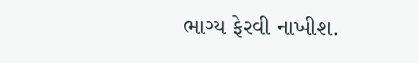ભાગ્ય ફેરવી નાખીશ.